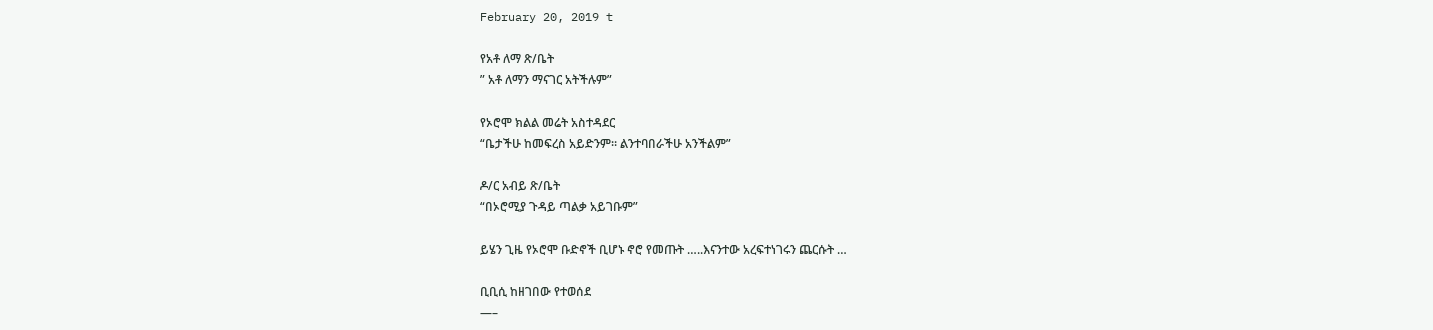February 20, 2019 t

የአቶ ለማ ጽ/ቤት
” አቶ ለማን ማናገር አትችሉም”

የኦሮሞ ክልል መሬት አስተዳደር
“ቤታችሁ ከመፍረስ አይድንም። ልንተባበራችሁ አንችልም”

ዶ/ር አብይ ጽ/ቤት
“በኦሮሚያ ጉዳይ ጣልቃ አይገቡም”

ይሄን ጊዜ የኦሮሞ ቡድኖች ቢሆኑ ኖሮ የመጡት …..እናንተው አረፍተነገሩን ጨርሱት …

ቢቢሲ ከዘገበው የተወሰደ
—–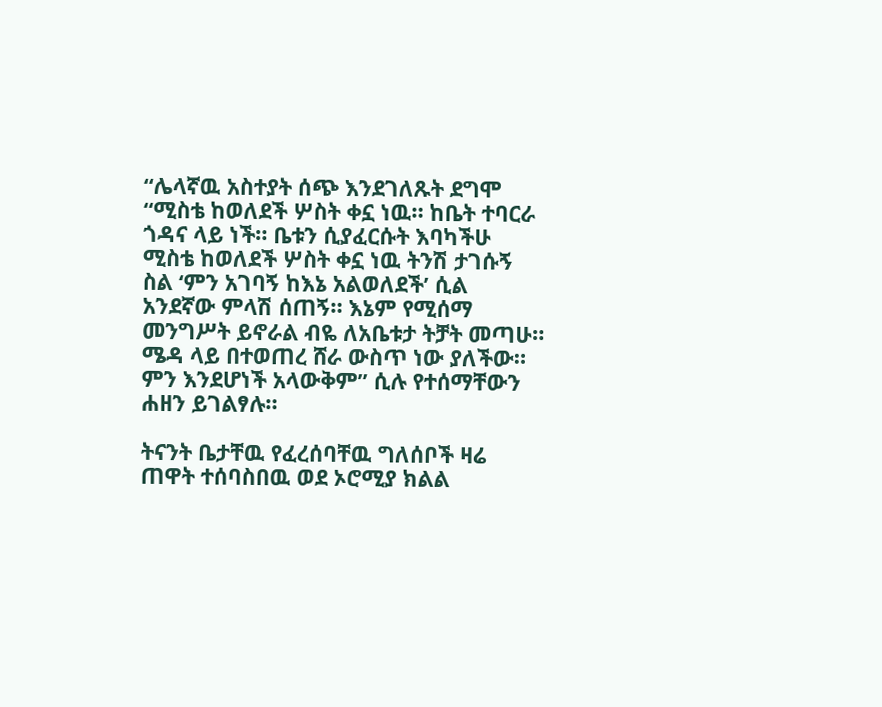“ሌላኛዉ አስተያት ሰጭ እንደገለጹት ደግሞ “ሚስቴ ከወለደች ሦስት ቀኗ ነዉ። ከቤት ተባርራ ጎዳና ላይ ነች። ቤቱን ሲያፈርሱት እባካችሁ ሚስቴ ከወለደች ሦስት ቀኗ ነዉ ትንሽ ታገሱኝ ስል ‘ምን አገባኝ ከእኔ አልወለደች’ ሲል አንደኛው ምላሽ ሰጠኝ። እኔም የሚሰማ መንግሥት ይኖራል ብዬ ለአቤቱታ ትቻት መጣሁ። ሜዳ ላይ በተወጠረ ሸራ ውስጥ ነው ያለችው። ምን እንደሆነች አላውቅም” ሲሉ የተሰማቸውን ሐዘን ይገልፃሉ።

ትናንት ቤታቸዉ የፈረሰባቸዉ ግለሰቦች ዛሬ ጠዋት ተሰባስበዉ ወደ ኦሮሚያ ክልል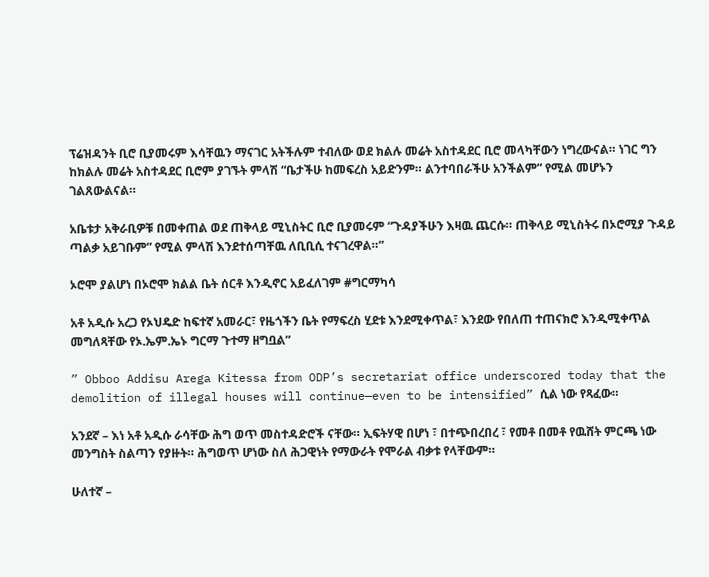ፕሬዝዳንት ቢሮ ቢያመሩም እሳቸዉን ማናገር አትችሉም ተብለው ወደ ክልሉ መሬት አስተዳደር ቢሮ መላካቸውን ነግረውናል። ነገር ግን ከክልሉ መሬት አስተዳደር ቢሮም ያገኙት ምላሽ “ቤታችሁ ከመፍረስ አይድንም። ልንተባበራችሁ አንችልም” የሚል መሆኑን ገልጸውልናል።

አቤቱታ አቅራቢዎቹ በመቀጠል ወደ ጠቅላይ ሚኒስትር ቢሮ ቢያመሩም “ጉዳያችሁን እዛዉ ጨርሱ። ጠቅላይ ሚኒስትሩ በኦሮሚያ ጉዳይ ጣልቃ አይገቡም” የሚል ምላሽ እንደተሰጣቸዉ ለቢቢሲ ተናገረዋል።”

ኦሮሞ ያልሆነ በኦሮሞ ክልል ቤት ሰርቶ እንዲኖር አይፈለገም #ግርማካሳ

አቶ አዲሱ አረጋ የኦህዴድ ከፍተኛ አመራር፣ የዜጎችን ቤት የማፍረስ ሂደቱ እንደሚቀጥል፣ እንደው የበለጠ ተጠናክሮ እንዲሚቀጥል መግለጻቸው የኦ.ኤም.ኤኑ ግርማ ጉተማ ዘግቧል”

” Obboo Addisu Arega Kitessa from ODP’s secretariat office underscored today that the demolition of illegal houses will continue—even to be intensified” ሲል ነው የጻፈው።

አንደኛ – እነ አቶ አዲሱ ራሳቸው ሕግ ወጥ መስተዳድሮች ናቸው። ኢፍትሃዊ በሆነ ፣ በተጭበረበረ ፣ የመቶ በመቶ የዉሸት ምርጫ ነው መንግስት ስልጣን የያዙት። ሕግወጥ ሆነው ስለ ሕጋዊነት የማውራት የሞራል ብቃቱ የላቸውም።

ሁለተኛ –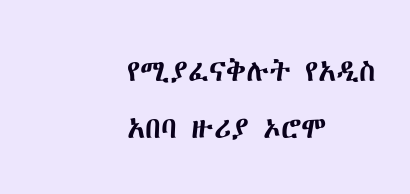የሚያፈናቅሉት የአዲስ አበባ ዙሪያ ኦሮሞ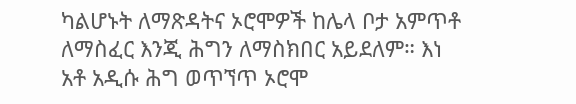ካልሆኑት ለማጽዳትና ኦሮሞዎች ከሌላ ቦታ አምጥቶ ለማስፈር እንጂ ሕግን ለማስክበር አይደለም። እነ አቶ አዲሱ ሕግ ወጥኘጥ ኦሮሞ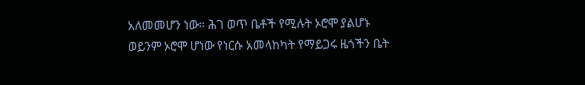አለመመሆን ነው። ሕገ ወጥ ቤቶች የሚሉት ኦሮሞ ያልሆኑ ወይንም ኦሮሞ ሆነው የነርሱ አመላከካት የማይጋሩ ዜጎችን ቤት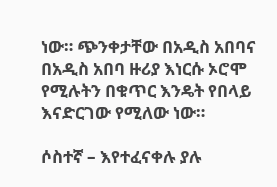ነው። ጭንቀታቸው በአዲስ አበባና በአዲስ አበባ ዙሪያ እነርሱ ኦሮሞ የሚሉትን በቁጥር እንዴት የበላይ እናድርገው የሚለው ነው።

ሶስተኛ – እየተፈናቀሉ ያሉ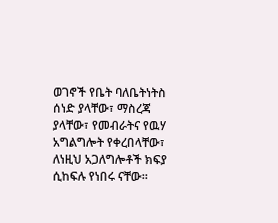ወገኖች የቤት ባለቤትነትስ ሰነድ ያላቸው፣ ማስረጃ ያላቸው፣ የመብራትና የዉሃ አግልግሎት የቀረበላቸው፣ ለነዚህ አጋለግሎቶች ክፍያ ሲከፍሉ የነበሩ ናቸው።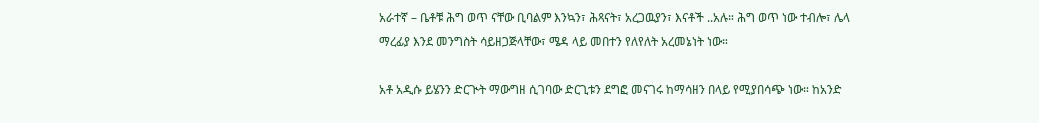አራተኛ – ቤቶቹ ሕግ ወጥ ናቸው ቢባልም እንኳን፣ ሕጻናት፣ አረጋዉያን፣ እናቶች ..አሉ። ሕግ ወጥ ነው ተብሎ፣ ሌላ ማረፊያ እንደ መንግስት ሳይዘጋጅላቸው፣ ሜዳ ላይ መበተን የለየለት አረመኔነት ነው።

አቶ አዲሱ ይሄንን ድርጒት ማውግዘ ሲገባው ድርጊቱን ደግፎ መናገሩ ከማሳዘን በላይ የሚያበሳጭ ነው። ከአንድ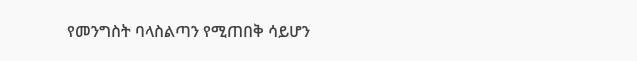የመንግስት ባላስልጣን የሚጠበቅ ሳይሆን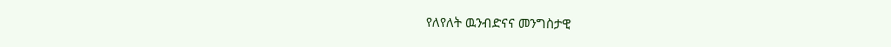የለየለት ዉንብድናና መንግስታዊ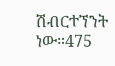ሽብርተኘንት ነው።475